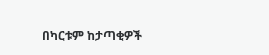በካርቱም ከታጣቂዎች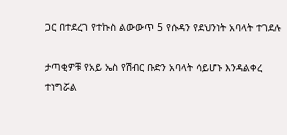ጋር በተደረገ የተኩስ ልውውጥ 5 የሱዳን የደህንነት አባላት ተገደሉ

ታጣቂዎቹ የአይ ኤስ የሽብር ቡድን አባላት ሳይሆኑ እንዳልቀረ ተነግሯል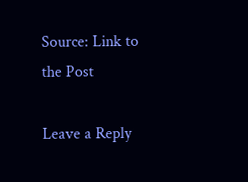Source: Link to the Post

Leave a Reply